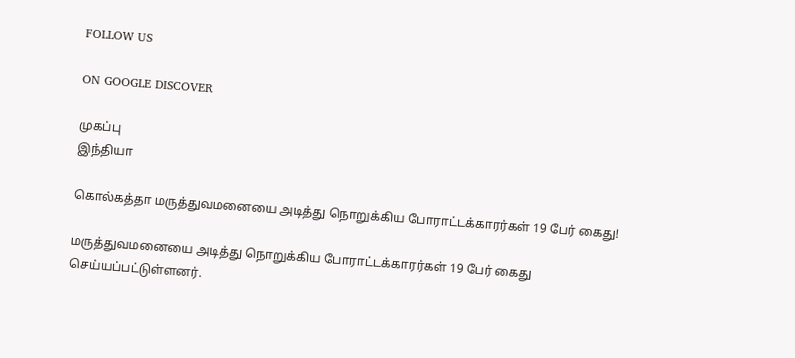FOLLOW US

ON GOOGLE DISCOVER

முகப்பு
இந்தியா

கொல்கத்தா மருத்துவமனையை அடித்து நொறுக்கிய போராட்டக்காரர்கள் 19 பேர் கைது!

மருத்துவமனையை அடித்து நொறுக்கிய போராட்டக்காரர்கள் 19 பேர் கைது செய்யப்பட்டுள்ளனர்.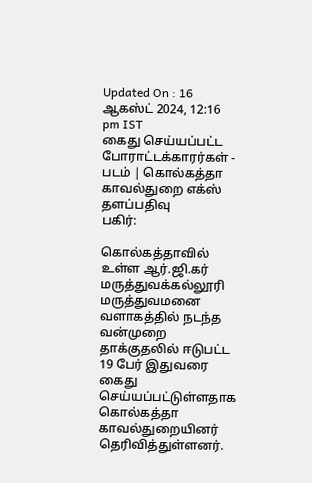Updated On : 16 ஆகஸ்ட் 2024, 12:16 pm IST
கைது செய்யப்பட்ட போராட்டக்காரர்கள் - படம் | கொல்கத்தா காவல்துறை எக்ஸ் தளப்பதிவு
பகிர்:

கொல்கத்தாவில் உள்ள ஆர்.ஜி.கர் மருத்துவக்கல்லூரி மருத்துவமனை வளாகத்தில் நடந்த வன்முறை தாக்குதலில் ஈடுபட்ட 19 பேர் இதுவரை கைது செய்யப்பட்டுள்ளதாக கொல்கத்தா காவல்துறையினர் தெரிவித்துள்ளனர்.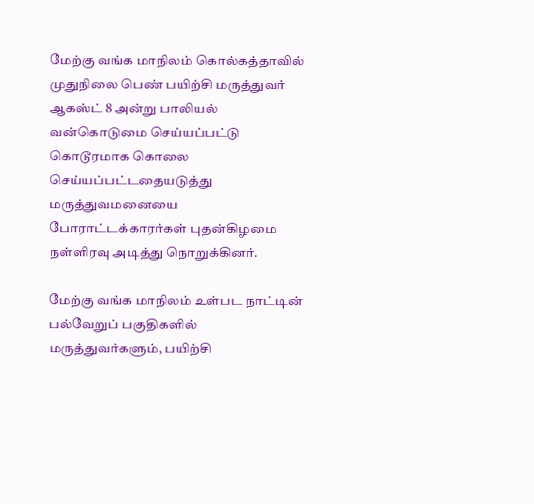மேற்கு வங்க மாநிலம் கொல்கத்தாவில் முதுநிலை பெண் பயிற்சி மருத்துவர் ஆகஸ்ட் 8 அன்று பாலியல் வன்கொடுமை செய்யப்பட்டு கொடூரமாக கொலை செய்யப்பட்டதையடுத்து மருத்துவமனையை போராட்டக்காரர்கள் புதன்கிழமை நள்ளிரவு அடித்து நொறுக்கினர்.

மேற்கு வங்க மாநிலம் உள்பட நாட்டின் பல்வேறுப் பகுதிகளில் மருத்துவர்களும், பயிற்சி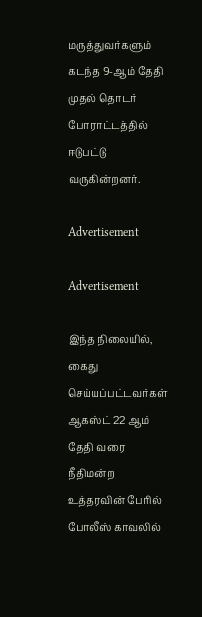மருத்துவர்களும் கடந்த 9-ஆம் தேதி முதல் தொடர் போராட்டத்தில் ஈடுபட்டு வருகின்றனர்.

Advertisement

Advertisement

இந்த நிலையில், கைது செய்யப்பட்டவர்கள் ஆகஸ்ட் 22 ஆம் தேதி வரை நீதிமன்ற உத்தரவின் பேரில் போலீஸ் காவலில்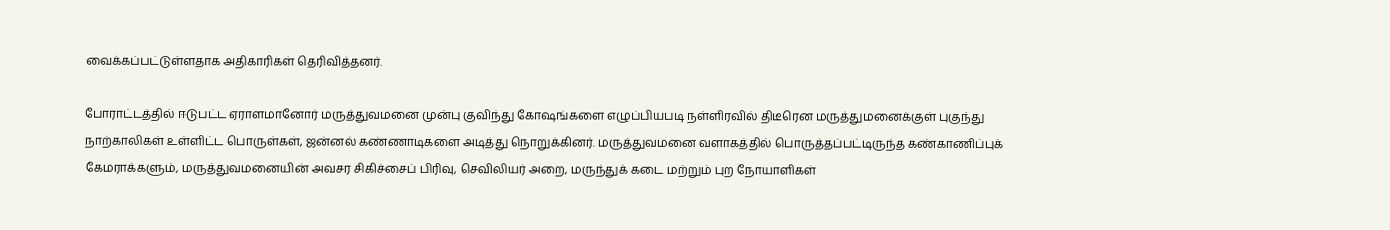வைக்கப்பட்டுள்ளதாக அதிகாரிகள் தெரிவித்தனர்.

போராட்டத்தில் ஈடுபட்ட ஏராளமானோர் மருத்துவமனை முன்பு குவிந்து கோஷங்களை எழுப்பியபடி நள்ளிரவில் திடீரென மருத்துமனைக்குள் புகுந்து நாற்காலிகள் உள்ளிட்ட பொருள்கள், ஜன்னல் கண்ணாடிகளை அடித்து நொறுக்கினர். மருத்துவமனை வளாகத்தில் பொருத்தப்பட்டிருந்த கண்காணிப்புக் கேமராக்களும், மருத்துவமனையின் அவசர சிகிச்சைப் பிரிவு, செவிலியர் அறை, மருந்துக் கடை மற்றும் புற நோயாளிகள்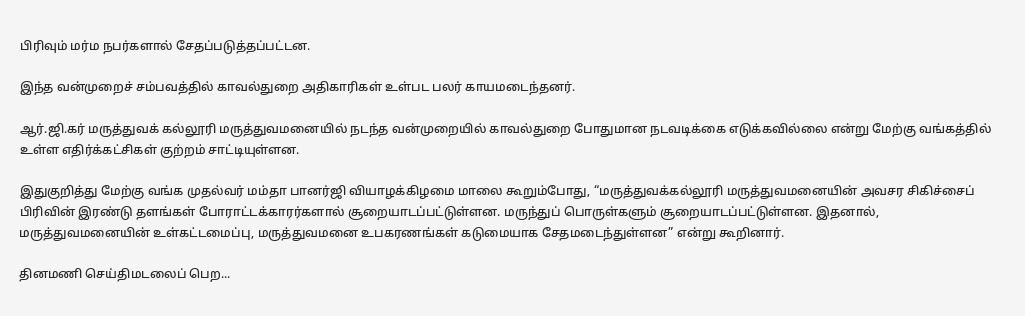பிரிவும் மர்ம நபர்களால் சேதப்படுத்தப்பட்டன.

இந்த வன்முறைச் சம்பவத்தில் காவல்துறை அதிகாரிகள் உள்பட பலர் காயமடைந்தனர்.

ஆர்.ஜி.கர் மருத்துவக் கல்லூரி மருத்துவமனையில் நடந்த வன்முறையில் காவல்துறை போதுமான நடவடிக்கை எடுக்கவில்லை என்று மேற்கு வங்கத்தில் உள்ள எதிர்க்கட்சிகள் குற்றம் சாட்டியுள்ளன.

இதுகுறித்து மேற்கு வங்க முதல்வர் மம்தா பானர்ஜி வியாழக்கிழமை மாலை கூறும்போது, “மருத்துவக்கல்லூரி மருத்துவமனையின் அவசர சிகிச்சைப் பிரிவின் இரண்டு தளங்கள் போராட்டக்காரர்களால் சூறையாடப்பட்டுள்ளன. மருந்துப் பொருள்களும் சூறையாடப்பட்டுள்ளன. இதனால், மருத்துவமனையின் உள்கட்டமைப்பு, மருத்துவமனை உபகரணங்கள் கடுமையாக சேதமடைந்துள்ளன” என்று கூறினார்.

தினமணி செய்திமடலைப் பெற...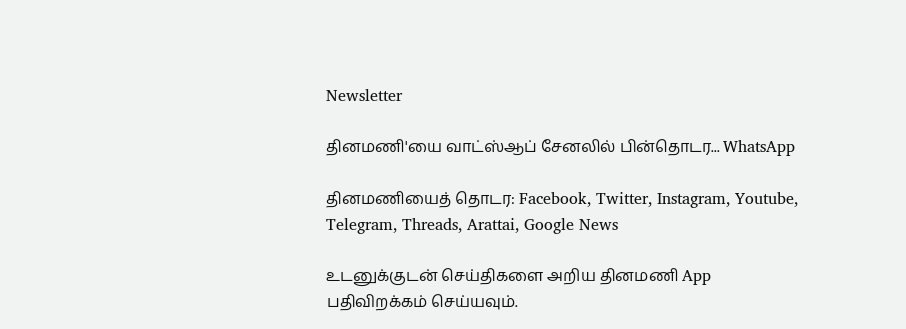Newsletter

தினமணி'யை வாட்ஸ்ஆப் சேனலில் பின்தொடர... WhatsApp

தினமணியைத் தொடர: Facebook, Twitter, Instagram, Youtube, Telegram, Threads, Arattai, Google News

உடனுக்குடன் செய்திகளை அறிய தினமணி App பதிவிறக்கம் செய்யவும்.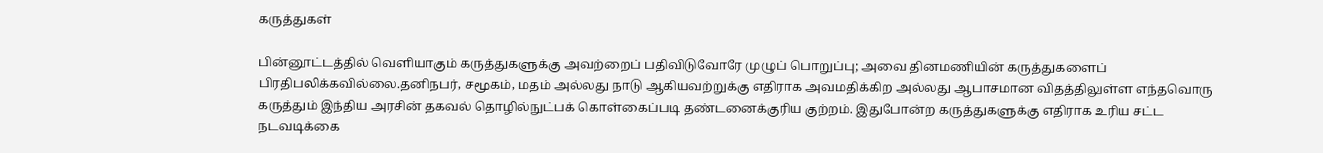கருத்துகள்

பின்னூட்டத்தில் வெளியாகும் கருத்துகளுக்கு அவற்றைப் பதிவிடுவோரே முழுப் பொறுப்பு; அவை தினமணியின் கருத்துகளைப் பிரதிபலிக்கவில்லை.தனிநபர், சமூகம், மதம் அல்லது நாடு ஆகியவற்றுக்கு எதிராக அவமதிக்கிற அல்லது ஆபாசமான விதத்திலுள்ள எந்தவொரு கருத்தும் இந்திய அரசின் தகவல் தொழில்நுட்பக் கொள்கைப்படி தண்டனைக்குரிய குற்றம். இதுபோன்ற கருத்துகளுக்கு எதிராக உரிய சட்ட நடவடிக்கை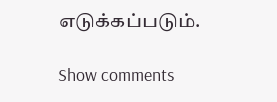எடுக்கப்படும்.

Show comments